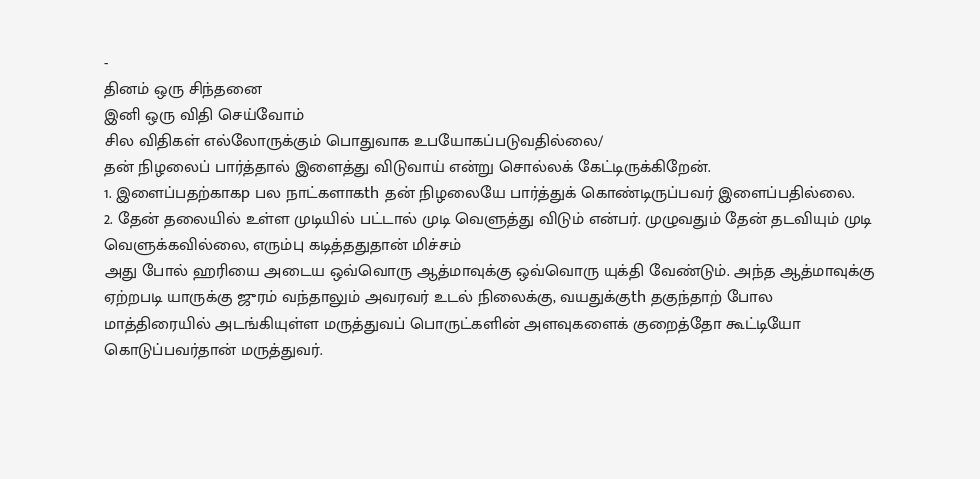-
தினம் ஒரு சிந்தனை
இனி ஒரு விதி செய்வோம்
சில விதிகள் எல்லோருக்கும் பொதுவாக உபயோகப்படுவதில்லை/
தன் நிழலைப் பார்த்தால் இளைத்து விடுவாய் என்று சொல்லக் கேட்டிருக்கிறேன்.
1. இளைப்பதற்காகp பல நாட்களாகth தன் நிழலையே பார்த்துக் கொண்டிருப்பவர் இளைப்பதில்லை.
2. தேன் தலையில் உள்ள முடியில் பட்டால் முடி வெளுத்து விடும் என்பர். முழுவதும் தேன் தடவியும் முடி வெளுக்கவில்லை, எரும்பு கடித்ததுதான் மிச்சம்
அது போல் ஹரியை அடைய ஒவ்வொரு ஆத்மாவுக்கு ஒவ்வொரு யுக்தி வேண்டும். அந்த ஆத்மாவுக்கு ஏற்றபடி யாருக்கு ஜுரம் வந்தாலும் அவரவர் உடல் நிலைக்கு, வயதுக்குth தகுந்தாற் போல மாத்திரையில் அடங்கியுள்ள மருத்துவப் பொருட்களின் அளவுகளைக் குறைத்தோ கூட்டியோ கொடுப்பவர்தான் மருத்துவர்.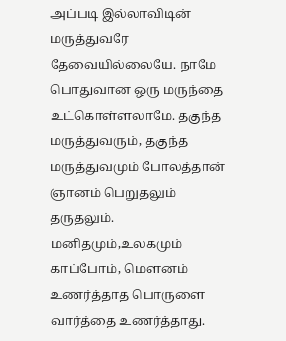அப்படி இல்லாவிடின் மருத்துவரே தேவையில்லையே. நாமே பொதுவான ஒரு மருந்தை உட்கொள்ளலாமே. தகுந்த மருத்துவரும், தகுந்த மருத்துவமும் போலத்தான் ஞானம் பெறுதலும் தருதலும்.
மனிதமும்,உலகமும் காப்போம், மௌனம் உணர்த்தாத பொருளை வார்த்தை உணர்த்தாது.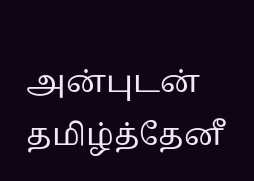அன்புடன்
தமிழ்த்தேனீ